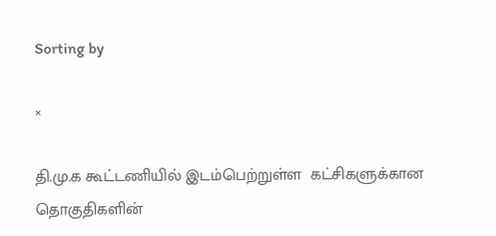Sorting by

×

தி.மு.க கூட்டணியில் இடம்பெற்றுள்ள  கட்சிகளுக்கான தொகுதிகளின்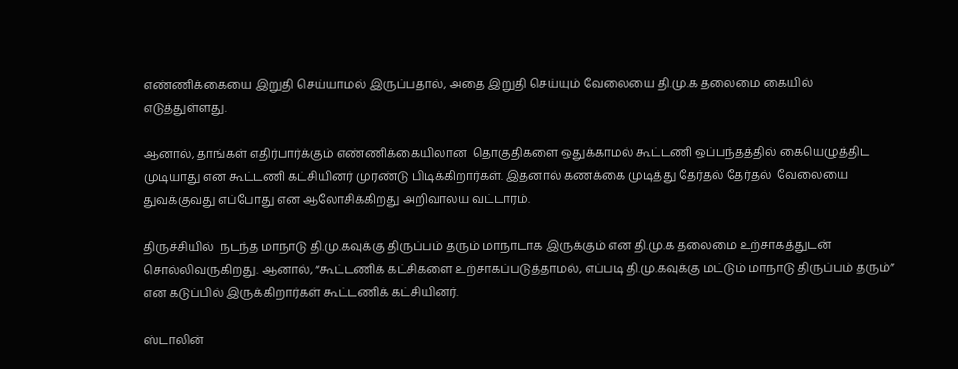எண்ணிக்கையை இறுதி செய்யாமல் இருப்பதால், அதை இறுதி செய்யும் வேலையை தி.மு.க தலைமை கையில்  எடுத்துள்ளது.

ஆனால், தாங்கள் எதிர்பார்க்கும் எண்ணிக்கையிலான  தொகுதிகளை ஒதுக்காமல் கூட்டணி ஒப்பந்தத்தில் கையெழுத்திட முடியாது என கூட்டணி கட்சியினர் முரண்டு பிடிக்கிறார்கள். இதனால் கணக்கை முடித்து தேர்தல் தேர்தல்  வேலையை துவக்குவது எப்போது என ஆலோசிக்கிறது அறிவாலய வட்டாரம்.

திருச்சியில்  நடந்த மாநாடு தி.மு.கவுக்கு திருப்பம் தரும் மாநாடாக இருக்கும் என தி.மு.க தலைமை உற்சாகத்துடன் சொல்லிவருகிறது. ஆனால், “கூட்டணிக் கட்சிகளை உற்சாகப்படுத்தாமல், எப்படி தி.மு.கவுக்கு மட்டும் மாநாடு திருப்பம் தரும்” என கடுப்பில் இருக்கிறார்கள் கூட்டணிக் கட்சியினர்.

ஸ்டாலின்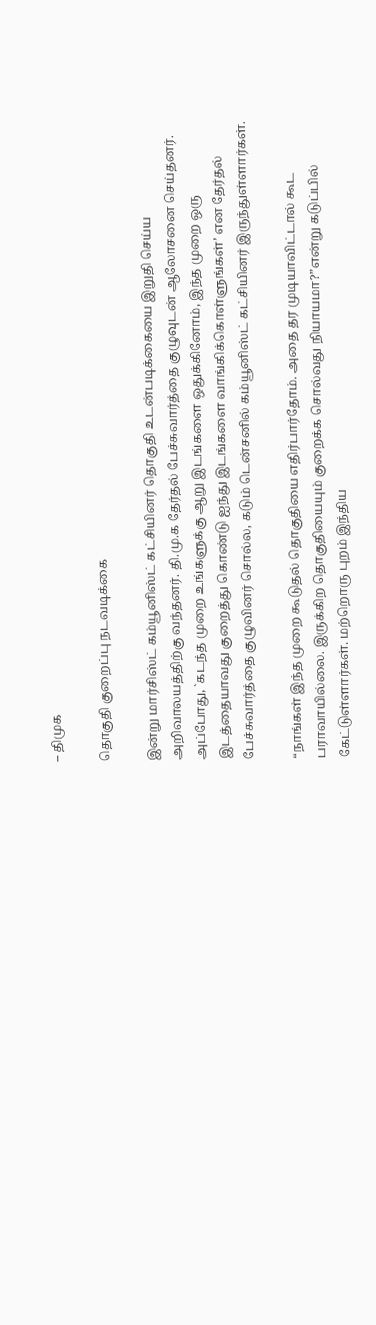– திமுக

தொகுதி குறைப்பு நடவடிக்கை

இன்று மார்சிஸ்ட் கம்யூனிஸ்ட் கட்சியினர் தொகுதி உடன்படிக்கையை இறுதி செய்ய அறிவாலயத்திற்கு வந்தனர். தி.மு.க தேர்தல் பேச்சுவார்த்தை குழுவுடன் ஆலோசனை செய்தனர். அப்போது, `கடந்த முறை உங்களுக்கு ஆறு இடங்களை ஒதுக்கினோம், இந்த முறை ஒரு இடத்தையாவது குறைத்து கொண்டு ஐந்து இடங்களை வாங்கிக்கொள்ளுங்கள்’ என தேர்தல் பேச்சுவார்த்தை குழுவினர் சொல்ல, கடும் டென்சனில் கம்யூனிஸ்ட் கட்சியினர் இருந்துள்ளார்கள்.

“நாங்கள் இந்த முறை கூடுதல் தொகுதியை எதிர்பார்தோம். அதை தர முடியாவிட்டால் கூட பராவாயில்லை. இருக்கிற தொகுதியையும் குறைக்க சொல்வது நியாயமா?”என்று கடுப்பில் கேட்டுள்ளார்கள். மற்றொரு புறம் இந்திய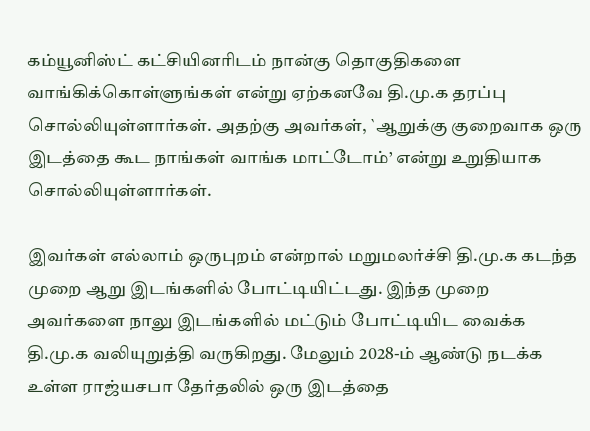கம்யூனிஸ்ட் கட்சியினரிடம் நான்கு தொகுதிகளை வாங்கிக்கொள்ளுங்கள் என்று ஏற்கனவே தி.மு.க தரப்பு சொல்லியுள்ளார்கள். அதற்கு அவர்கள், `ஆறுக்கு குறைவாக ஒரு இடத்தை கூட நாங்கள் வாங்க மாட்டோம்’ என்று உறுதியாக சொல்லியுள்ளார்கள்.

இவர்கள் எல்லாம் ஒருபுறம் என்றால் மறுமலர்ச்சி தி.மு.க கடந்த முறை ஆறு இடங்களில் போட்டியிட்டது. இந்த முறை அவர்களை நாலு இடங்களில் மட்டும் போட்டியிட வைக்க தி.மு.க வலியுறுத்தி வருகிறது. மேலும் 2028-ம் ஆண்டு நடக்க உள்ள ராஜ்யசபா தேர்தலில் ஒரு இடத்தை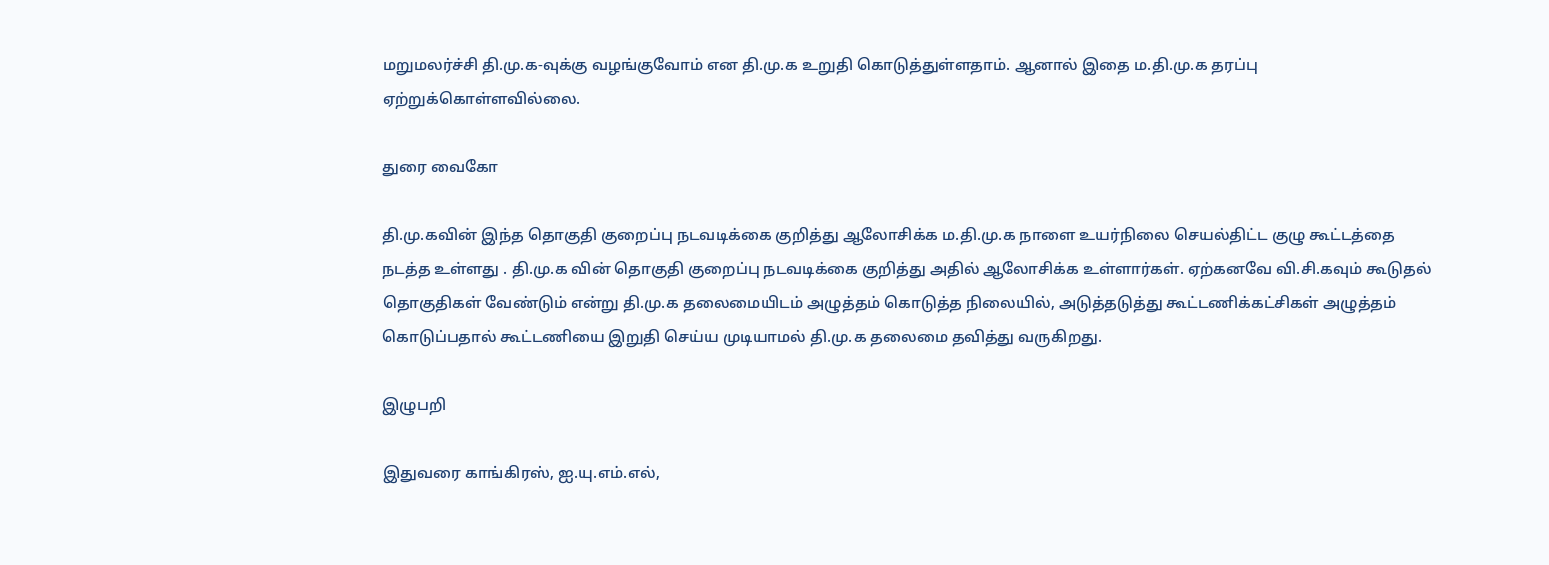மறுமலர்ச்சி தி.மு.க-வுக்கு வழங்குவோம் என தி.மு.க உறுதி கொடுத்துள்ளதாம். ஆனால் இதை ம.தி.மு.க தரப்பு ஏற்றுக்கொள்ளவில்லை.

துரை வைகோ

தி.மு.கவின் இந்த தொகுதி குறைப்பு நடவடிக்கை குறித்து ஆலோசிக்க ம.தி.மு.க நாளை உயர்நிலை செயல்திட்ட குழு கூட்டத்தை நடத்த உள்ளது . தி.மு.க வின் தொகுதி குறைப்பு நடவடிக்கை குறித்து அதில் ஆலோசிக்க உள்ளார்கள். ஏற்கனவே வி.சி.கவும் கூடுதல் தொகுதிகள் வேண்டும் என்று தி.மு.க தலைமையிடம் அழுத்தம் கொடுத்த நிலையில், அடுத்தடுத்து கூட்டணிக்கட்சிகள் அழுத்தம் கொடுப்பதால் கூட்டணியை இறுதி செய்ய முடியாமல் தி.மு.க தலைமை தவித்து வருகிறது.

இழுபறி

இதுவரை காங்கிரஸ், ஐ.யு.எம்.எல்,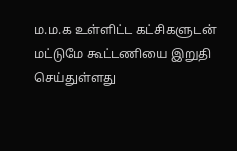ம.ம.க உள்ளிட்ட கட்சிகளுடன் மட்டுமே கூட்டணியை இறுதி செய்துள்ளது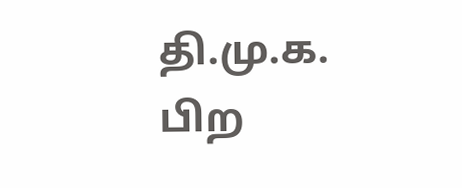தி.மு.க. பிற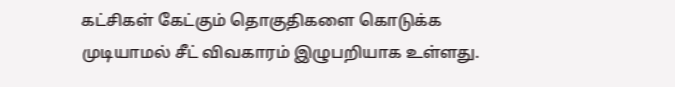கட்சிகள் கேட்கும் தொகுதிகளை கொடுக்க முடியாமல் சீட் விவகாரம் இழுபறியாக உள்ளது.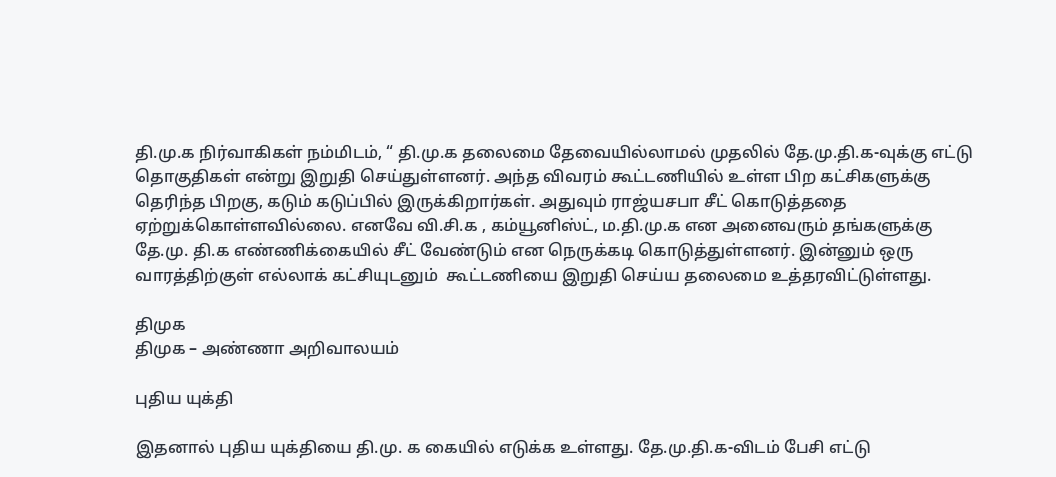தி.மு.க நிர்வாகிகள் நம்மிடம், “ தி.மு.க தலைமை தேவையில்லாமல் முதலில் தே.மு.தி.க-வுக்கு எட்டு தொகுதிகள் என்று இறுதி செய்துள்ளனர். அந்த விவரம் கூட்டணியில் உள்ள பிற கட்சிகளுக்கு தெரிந்த பிறகு, கடும் கடுப்பில் இருக்கிறார்கள். அதுவும் ராஜ்யசபா சீட் கொடுத்ததை ஏற்றுக்கொள்ளவில்லை. எனவே வி.சி.க , கம்யூனிஸ்ட், ம.தி.மு.க என அனைவரும் தங்களுக்கு தே.மு. தி.க எண்ணிக்கையில் சீட் வேண்டும் என நெருக்கடி கொடுத்துள்ளனர். இன்னும் ஒரு வாரத்திற்குள் எல்லாக் கட்சியுடனும்  கூட்டணியை இறுதி செய்ய தலைமை உத்தரவிட்டுள்ளது.

திமுக
திமுக – அண்ணா அறிவாலயம்

புதிய யுக்தி

இதனால் புதிய யுக்தியை தி.மு. க கையில் எடுக்க உள்ளது. தே.மு.தி.க-விடம் பேசி எட்டு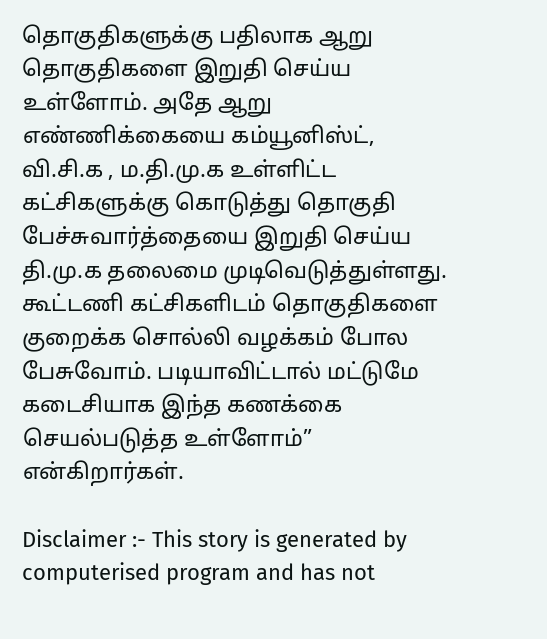தொகுதிகளுக்கு பதிலாக ஆறு தொகுதிகளை இறுதி செய்ய உள்ளோம். அதே ஆறு எண்ணிக்கையை கம்யூனிஸ்ட், வி.சி.க , ம.தி.மு.க உள்ளிட்ட கட்சிகளுக்கு கொடுத்து தொகுதி பேச்சுவார்த்தையை இறுதி செய்ய தி.மு.க தலைமை முடிவெடுத்துள்ளது. கூட்டணி கட்சிகளிடம் தொகுதிகளை குறைக்க சொல்லி வழக்கம் போல பேசுவோம். படியாவிட்டால் மட்டுமே கடைசியாக இந்த கணக்கை செயல்படுத்த உள்ளோம்” என்கிறார்கள்.

Disclaimer :- This story is generated by computerised program and has not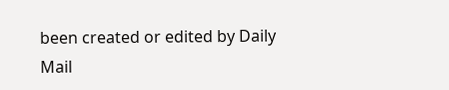been created or edited by Daily Mail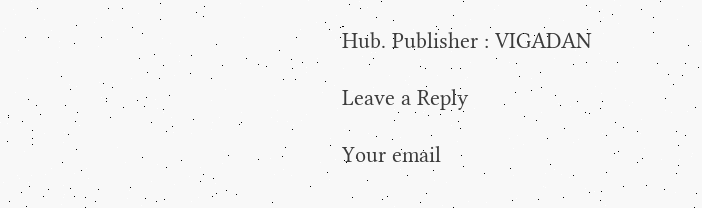Hub. Publisher : VIGADAN

Leave a Reply

Your email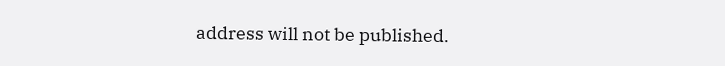address will not be published.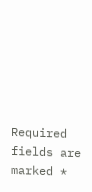Required fields are marked *